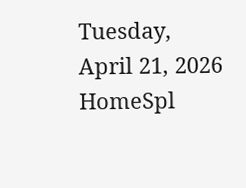Tuesday, April 21, 2026
HomeSpl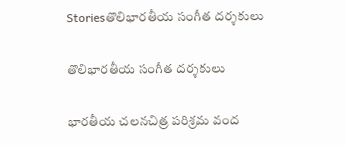Storiesతొలిభారతీయ సంగీత దర్శకులు

తొలిభారతీయ సంగీత దర్శకులు

భారతీయ చలనచిత్ర పరిశ్రమ వంద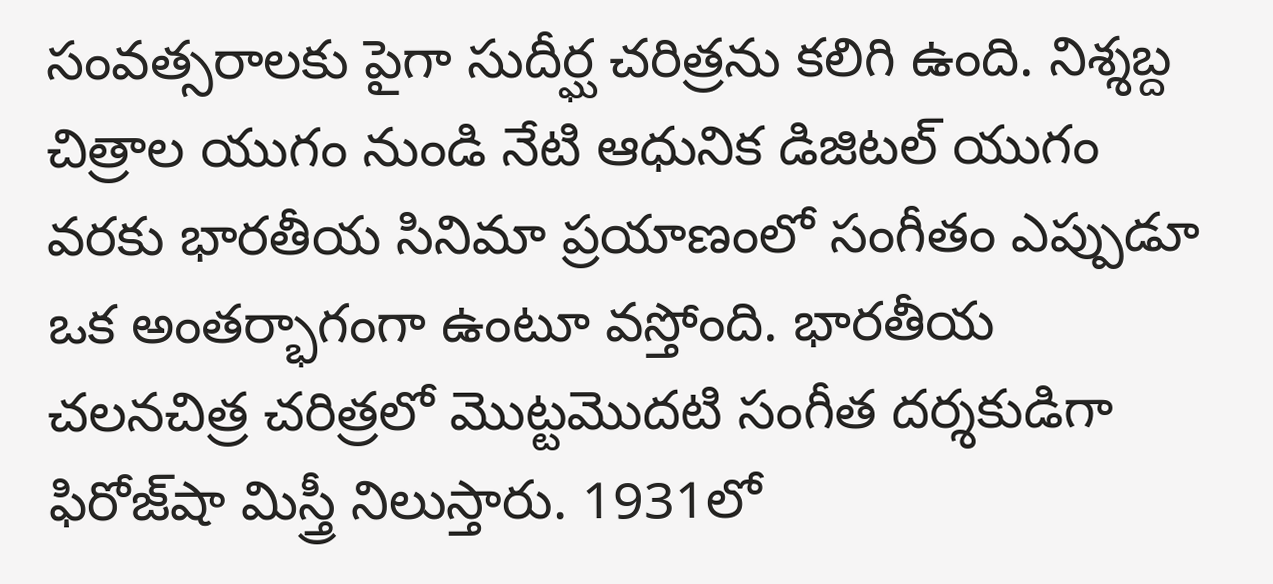సంవత్సరాలకు పైగా సుదీర్ఘ చరిత్రను కలిగి ఉంది. నిశ్శబ్ద చిత్రాల యుగం నుండి నేటి ఆధునిక డిజిటల్ యుగం వరకు భారతీయ సినిమా ప్రయాణంలో సంగీతం ఎప్పుడూ ఒక అంతర్భాగంగా ఉంటూ వస్తోంది. భారతీయ చలనచిత్ర చరిత్రలో మొట్టమొదటి సంగీత దర్శకుడిగా ఫిరోజ్‌షా మిస్త్రీ నిలుస్తారు. 1931లో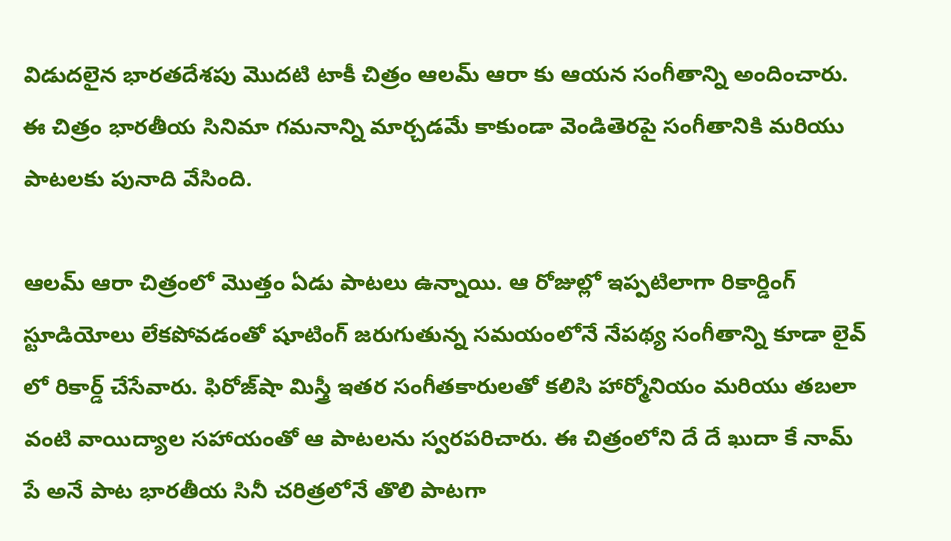విడుదలైన భారతదేశపు మొదటి టాకీ చిత్రం ఆలమ్ ఆరా కు ఆయన సంగీతాన్ని అందించారు. ఈ చిత్రం భారతీయ సినిమా గమనాన్ని మార్చడమే కాకుండా వెండితెరపై సంగీతానికి మరియు పాటలకు పునాది వేసింది.

ఆలమ్ ఆరా చిత్రంలో మొత్తం ఏడు పాటలు ఉన్నాయి. ఆ రోజుల్లో ఇప్పటిలాగా రికార్డింగ్ స్టూడియోలు లేకపోవడంతో షూటింగ్ జరుగుతున్న సమయంలోనే నేపథ్య సంగీతాన్ని కూడా లైవ్ లో రికార్డ్ చేసేవారు. ఫిరోజ్‌షా మిస్త్రీ ఇతర సంగీతకారులతో కలిసి హార్మోనియం మరియు తబలా వంటి వాయిద్యాల సహాయంతో ఆ పాటలను స్వరపరిచారు. ఈ చిత్రంలోని దే దే ఖుదా కే నామ్ పే అనే పాట భారతీయ సినీ చరిత్రలోనే తొలి పాటగా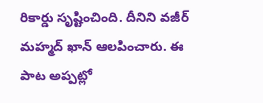రికార్డు సృష్టించింది. దీనిని వజీర్ మహ్మద్ ఖాన్ ఆలపించారు. ఈ పాట అప్పట్లో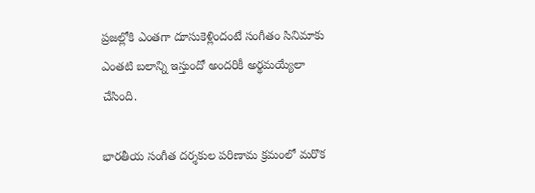ప్రజల్లోకి ఎంతగా దూసుకెళ్లిందంటే సంగీతం సినిమాకు ఎంతటి బలాన్ని ఇస్తుందో అందరికీ అర్థమయ్యేలా చేసింది.

భారతీయ సంగీత దర్శకుల పరిణామ క్రమంలో మరొక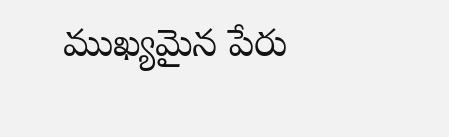ముఖ్యమైన పేరు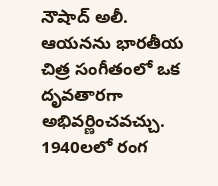నౌషాద్ అలీ. ఆయనను భారతీయ చిత్ర సంగీతంలో ఒక దృవతారగా అభివర్ణించవచ్చు. 1940లలో రంగ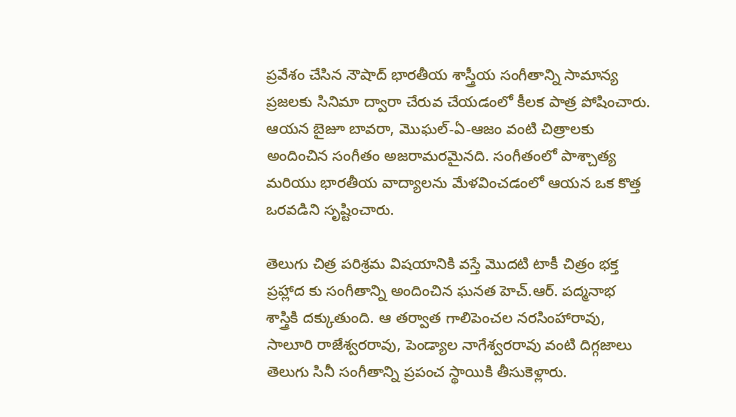ప్రవేశం చేసిన నౌషాద్ భారతీయ శాస్త్రీయ సంగీతాన్ని సామాన్య ప్రజలకు సినిమా ద్వారా చేరువ చేయడంలో కీలక పాత్ర పోషించారు. ఆయన బైజూ బావరా, మొఘల్-ఏ-ఆజం వంటి చిత్రాలకు అందించిన సంగీతం అజరామరమైనది. సంగీతంలో పాశ్చాత్య మరియు భారతీయ వాద్యాలను మేళవించడంలో ఆయన ఒక కొత్త ఒరవడిని సృష్టించారు.

తెలుగు చిత్ర పరిశ్రమ విషయానికి వస్తే మొదటి టాకీ చిత్రం భక్త ప్రహ్లాద కు సంగీతాన్ని అందించిన ఘనత హెచ్.ఆర్. పద్మనాభ శాస్త్రికి దక్కుతుంది. ఆ తర్వాత గాలిపెంచల నరసింహారావు, సాలూరి రాజేశ్వరరావు, పెండ్యాల నాగేశ్వరరావు వంటి దిగ్గజాలు తెలుగు సినీ సంగీతాన్ని ప్రపంచ స్థాయికి తీసుకెళ్లారు.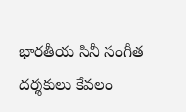భారతీయ సినీ సంగీత దర్శకులు కేవలం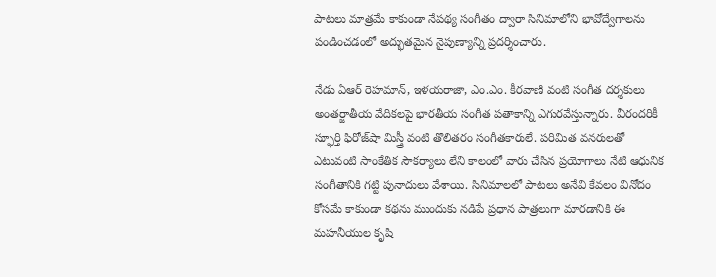పాటలు మాత్రమే కాకుండా నేపథ్య సంగీతం ద్వారా సినిమాలోని భావోద్వేగాలను పండించడంలో అద్భుతమైన నైపుణ్యాన్ని ప్రదర్శించారు.

నేడు ఏఆర్ రెహమాన్, ఇళయరాజా, ఎం.ఎం. కీరవాణి వంటి సంగీత దర్శకులు అంతర్జాతీయ వేదికలపై భారతీయ సంగీత పతాకాన్ని ఎగురవేస్తున్నారు. వీరందరికీ స్ఫూర్తి ఫిరోజ్‌షా మిస్త్రీ వంటి తొలితరం సంగీతకారులే. పరిమిత వనరులతో ఎటువంటి సాంకేతిక సౌకర్యాలు లేని కాలంలో వారు చేసిన ప్రయోగాలు నేటి ఆధునిక సంగీతానికి గట్టి పునాదులు వేశాయి. సినిమాలలో పాటలు అనేవి కేవలం వినోదం కోసమే కాకుండా కథను ముందుకు నడిపే ప్రధాన పాత్రలుగా మారడానికి ఈ మహనీయుల కృషి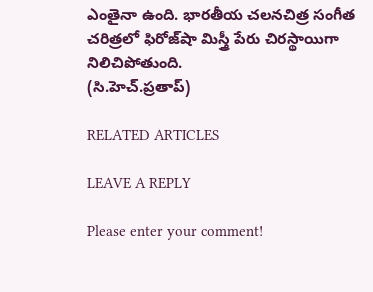ఎంతైనా ఉంది. భారతీయ చలనచిత్ర సంగీత చరిత్రలో ఫిరోజ్‌షా మిస్త్రీ పేరు చిరస్థాయిగా నిలిచిపోతుంది.
(సి.హెచ్.ప్రతాప్)

RELATED ARTICLES

LEAVE A REPLY

Please enter your comment!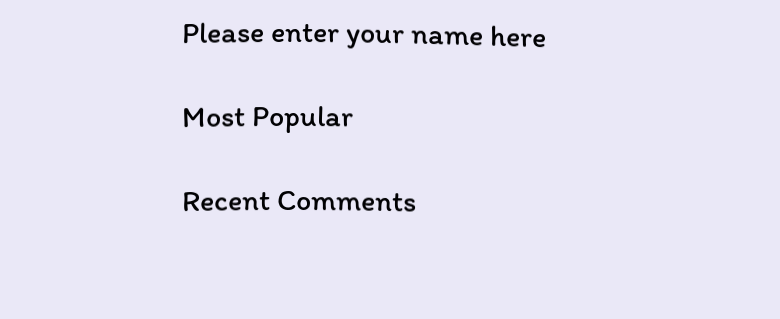Please enter your name here

Most Popular

Recent Comments